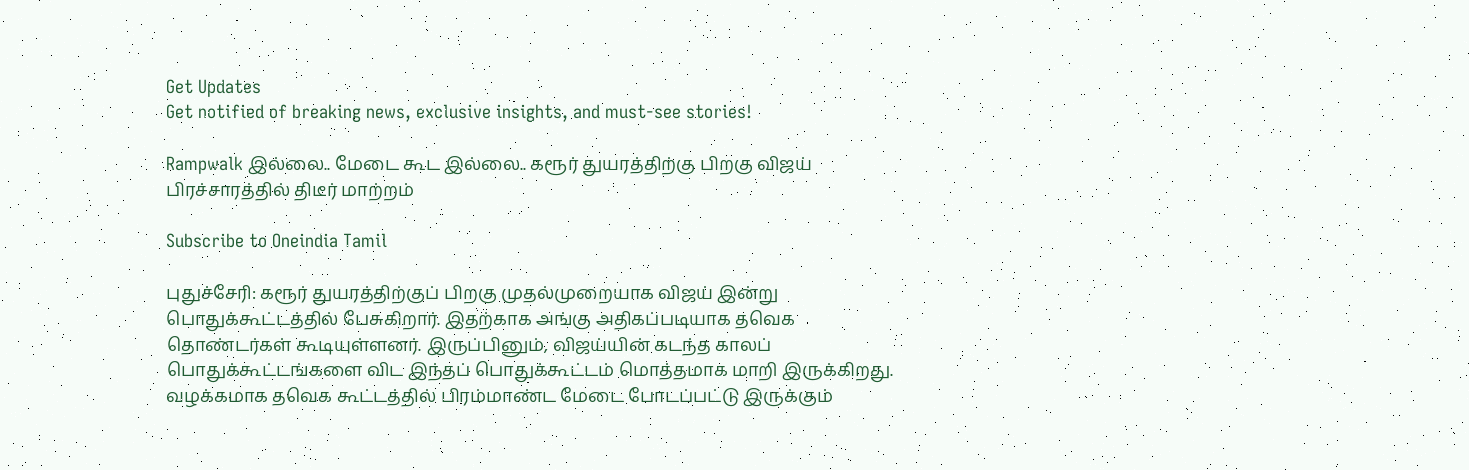Get Updates
Get notified of breaking news, exclusive insights, and must-see stories!

Rampwalk இல்லை.. மேடை கூட இல்லை.. கரூர் துயரத்திற்கு பிறகு விஜய் பிரச்சாரத்தில் திடீர் மாற்றம்

Subscribe to Oneindia Tamil

புதுச்சேரி: கரூர் துயரத்திற்குப் பிறகு முதல்முறையாக விஜய் இன்று பொதுக்கூட்டத்தில் பேசுகிறார். இதற்காக அங்கு அதிகப்படியாக தவெக தொண்டர்கள் கூடியுள்ளனர். இருப்பினும், விஜய்யின் கடந்த காலப் பொதுக்கூட்டங்களை விட இந்தப் பொதுக்கூட்டம் மொத்தமாக மாறி இருக்கிறது. வழக்கமாக தவெக கூட்டத்தில் பிரம்மாண்ட மேடை போடப்பட்டு இருக்கும்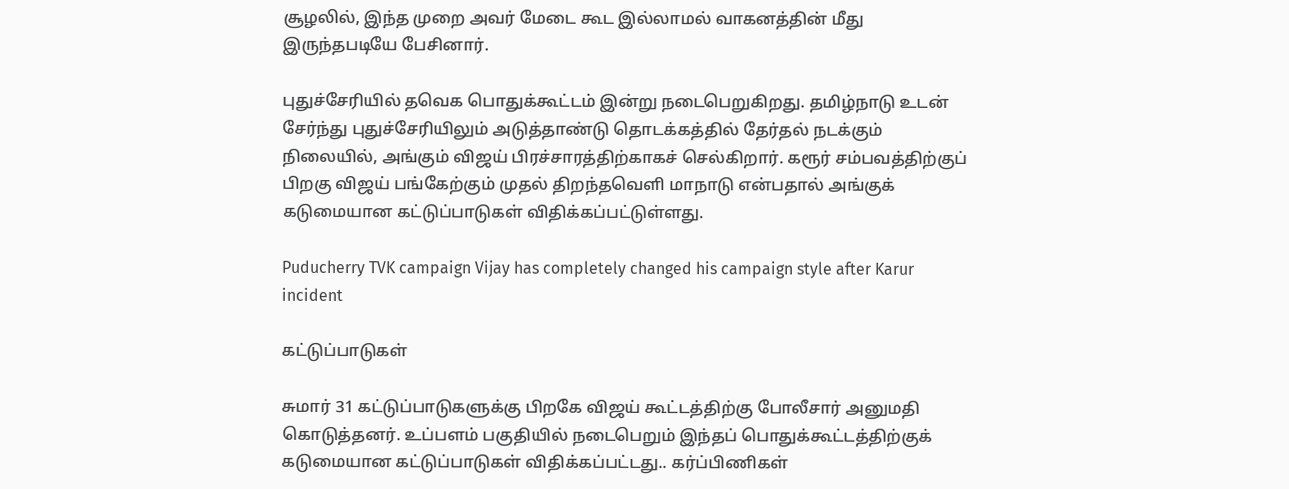சூழலில், இந்த முறை அவர் மேடை கூட இல்லாமல் வாகனத்தின் மீது இருந்தபடியே பேசினார்.

புதுச்சேரியில் தவெக பொதுக்கூட்டம் இன்று நடைபெறுகிறது. தமிழ்நாடு உடன் சேர்ந்து புதுச்சேரியிலும் அடுத்தாண்டு தொடக்கத்தில் தேர்தல் நடக்கும் நிலையில், அங்கும் விஜய் பிரச்சாரத்திற்காகச் செல்கிறார். கரூர் சம்பவத்திற்குப் பிறகு விஜய் பங்கேற்கும் முதல் திறந்தவெளி மாநாடு என்பதால் அங்குக் கடுமையான கட்டுப்பாடுகள் விதிக்கப்பட்டுள்ளது.

Puducherry TVK campaign Vijay has completely changed his campaign style after Karur incident

கட்டுப்பாடுகள்

சுமார் 31 கட்டுப்பாடுகளுக்கு பிறகே விஜய் கூட்டத்திற்கு போலீசார் அனுமதி கொடுத்தனர். உப்பளம் பகுதியில் நடைபெறும் இந்தப் பொதுக்கூட்டத்திற்குக் கடுமையான கட்டுப்பாடுகள் விதிக்கப்பட்டது.. கர்ப்பிணிகள்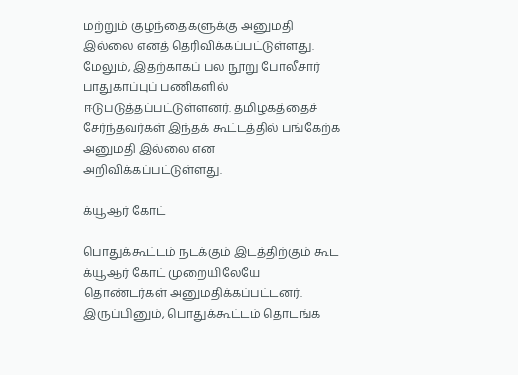மற்றும் குழந்தைகளுக்கு அனுமதி இல்லை எனத் தெரிவிக்கப்பட்டுள்ளது. மேலும், இதற்காகப் பல நூறு போலீசார் பாதுகாப்புப் பணிகளில் ஈடுபடுத்தப்பட்டுள்ளனர். தமிழகத்தைச் சேர்ந்தவர்கள் இந்தக் கூட்டத்தில் பங்கேற்க அனுமதி இல்லை என அறிவிக்கப்பட்டுள்ளது.

க்யூஆர் கோட்

பொதுக்கூட்டம் நடக்கும் இடத்திற்கும் கூட க்யூஆர் கோட் முறையிலேயே தொண்டர்கள் அனுமதிக்கப்பட்டனர். இருப்பினும், பொதுக்கூட்டம் தொடங்க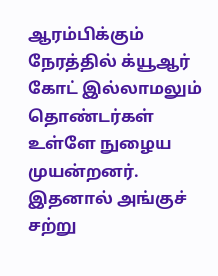ஆரம்பிக்கும் நேரத்தில் க்யூஆர் கோட் இல்லாமலும் தொண்டர்கள் உள்ளே நுழைய முயன்றனர். இதனால் அங்குச் சற்று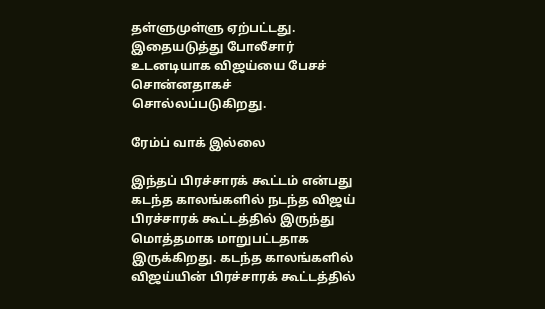தள்ளுமுள்ளு ஏற்பட்டது. இதையடுத்து போலீசார் உடனடியாக விஜய்யை பேசச் சொன்னதாகச் சொல்லப்படுகிறது.

ரேம்ப் வாக் இல்லை

இந்தப் பிரச்சாரக் கூட்டம் என்பது கடந்த காலங்களில் நடந்த விஜய் பிரச்சாரக் கூட்டத்தில் இருந்து மொத்தமாக மாறுபட்டதாக இருக்கிறது. கடந்த காலங்களில் விஜய்யின் பிரச்சாரக் கூட்டத்தில்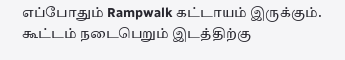எப்போதும் Rampwalk கட்டாயம் இருக்கும். கூட்டம் நடைபெறும் இடத்திற்கு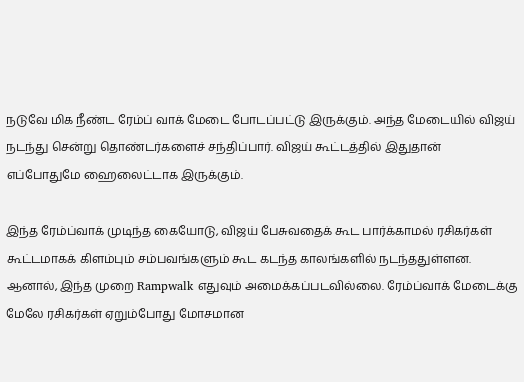நடுவே மிக நீண்ட ரேம்ப் வாக் மேடை போடப்பட்டு இருக்கும். அந்த மேடையில் விஜய் நடந்து சென்று தொண்டர்களைச் சந்திப்பார். விஜய் கூட்டத்தில் இதுதான் எப்போதுமே ஹைலைட்டாக இருக்கும்.

இந்த ரேம்ப்வாக் முடிந்த கையோடு, விஜய் பேசுவதைக் கூட பார்க்காமல் ரசிகர்கள் கூட்டமாகக் கிளம்பும் சம்பவங்களும் கூட கடந்த காலங்களில் நடந்ததுள்ளன. ஆனால், இந்த முறை Rampwalk எதுவும் அமைக்கப்படவில்லை. ரேம்ப்வாக் மேடைக்கு மேலே ரசிகர்கள் ஏறும்போது மோசமான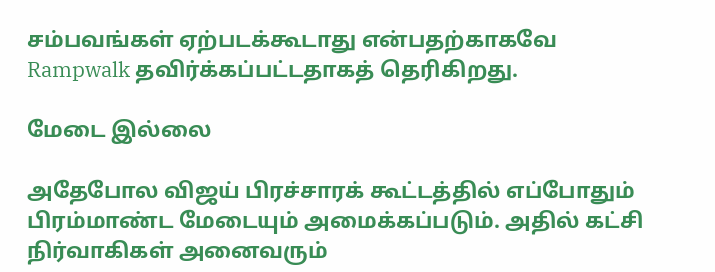சம்பவங்கள் ஏற்படக்கூடாது என்பதற்காகவே Rampwalk தவிர்க்கப்பட்டதாகத் தெரிகிறது.

மேடை இல்லை

அதேபோல விஜய் பிரச்சாரக் கூட்டத்தில் எப்போதும் பிரம்மாண்ட மேடையும் அமைக்கப்படும். அதில் கட்சி நிர்வாகிகள் அனைவரும்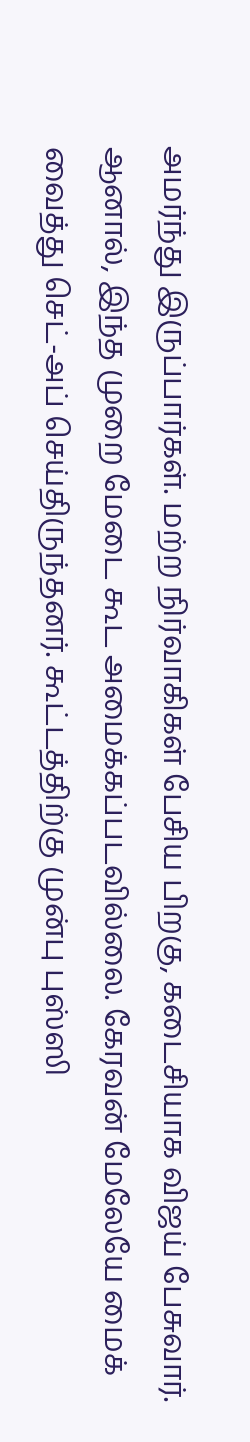அமர்ந்து இருப்பார்கள். மற்ற நிர்வாகிகள் பேசிய பிறகு, கடைசியாக விஜய் பேசுவார். ஆனால், இந்த முறை மேடை கூட அமைக்கப்படவில்லை. கேரவன் மேலேயே மைக் வைத்து செட்-அப் செய்திருந்தனர். கூட்டத்திற்கு முன்பு புஸ்ஸி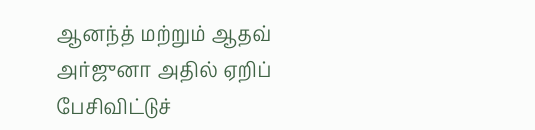ஆனந்த் மற்றும் ஆதவ் அர்ஜுனா அதில் ஏறிப் பேசிவிட்டுச்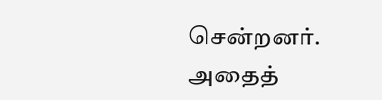சென்றனர். அதைத்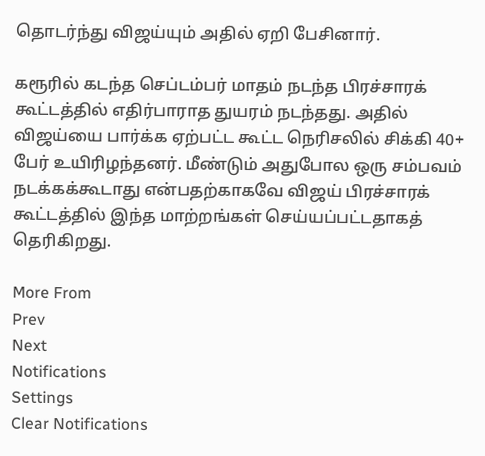தொடர்ந்து விஜய்யும் அதில் ஏறி பேசினார்.

கரூரில் கடந்த செப்டம்பர் மாதம் நடந்த பிரச்சாரக் கூட்டத்தில் எதிர்பாராத துயரம் நடந்தது. அதில் விஜய்யை பார்க்க ஏற்பட்ட கூட்ட நெரிசலில் சிக்கி 40+ பேர் உயிரிழந்தனர். மீண்டும் அதுபோல ஒரு சம்பவம் நடக்கக்கூடாது என்பதற்காகவே விஜய் பிரச்சாரக் கூட்டத்தில் இந்த மாற்றங்கள் செய்யப்பட்டதாகத் தெரிகிறது.

More From
Prev
Next
Notifications
Settings
Clear Notifications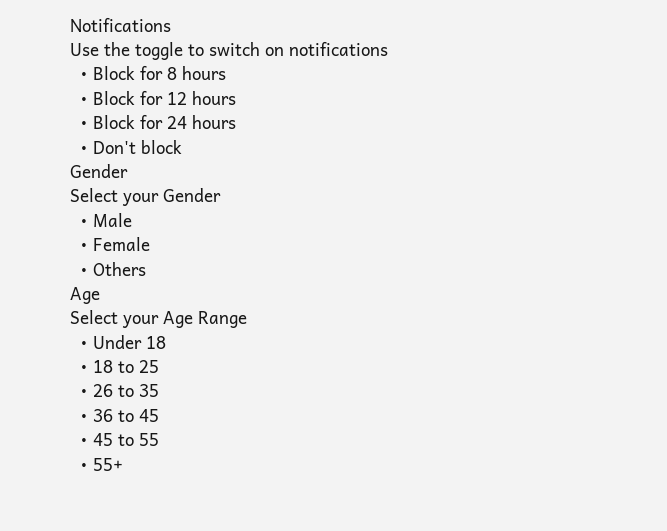Notifications
Use the toggle to switch on notifications
  • Block for 8 hours
  • Block for 12 hours
  • Block for 24 hours
  • Don't block
Gender
Select your Gender
  • Male
  • Female
  • Others
Age
Select your Age Range
  • Under 18
  • 18 to 25
  • 26 to 35
  • 36 to 45
  • 45 to 55
  • 55+